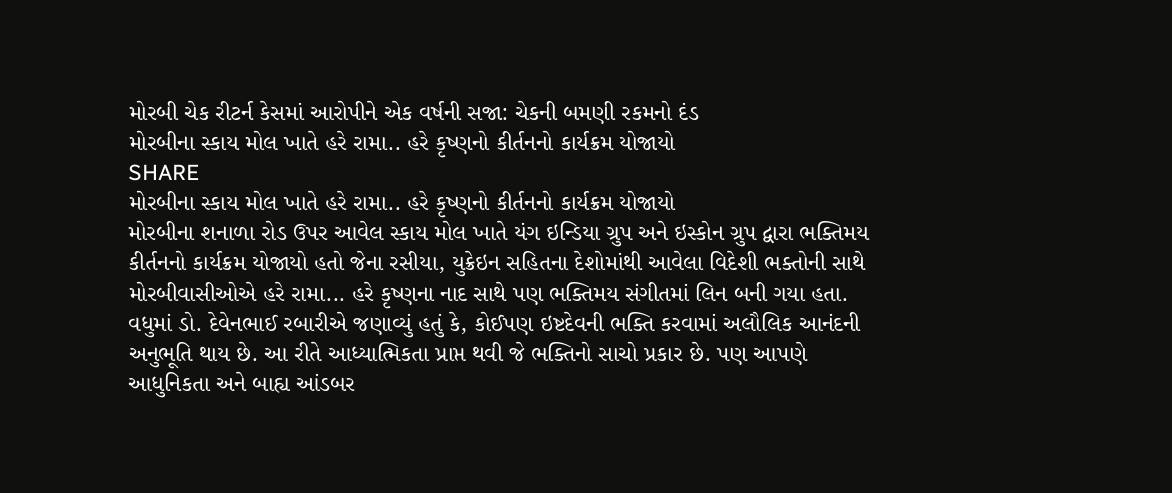મોરબી ચેક રીટર્ન કેસમાં આરોપીને એક વર્ષની સજા: ચેકની બમણી રકમનો દંડ
મોરબીના સ્કાય મોલ ખાતે હરે રામા.. હરે કૃષ્ણનો કીર્તનનો કાર્યક્રમ યોજાયો
SHARE
મોરબીના સ્કાય મોલ ખાતે હરે રામા.. હરે કૃષ્ણનો કીર્તનનો કાર્યક્રમ યોજાયો
મોરબીના શનાળા રોડ ઉપર આવેલ સ્કાય મોલ ખાતે યંગ ઇન્ડિયા ગ્રુપ અને ઇસ્કોન ગ્રુપ દ્વારા ભક્તિમય કીર્તનનો કાર્યક્રમ યોજાયો હતો જેના રસીયા, યુક્રેઇન સહિતના દેશોમાંથી આવેલા વિદેશી ભક્તોની સાથે મોરબીવાસીઓએ હરે રામા... હરે કૃષ્ણના નાદ સાથે પણ ભક્તિમય સંગીતમાં લિન બની ગયા હતા. વધુમાં ડો. દેવેનભાઈ રબારીએ જણાવ્યું હતું કે, કોઈપણ ઇષ્ટદેવની ભક્તિ કરવામાં અલૌલિક આનંદની અનુભૂતિ થાય છે. આ રીતે આધ્યાત્મિકતા પ્રાપ્ત થવી જે ભક્તિનો સાચો પ્રકાર છે. પણ આપણે આધુનિકતા અને બાહ્ય આંડબર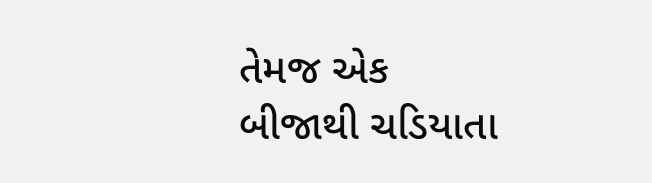તેમજ એક બીજાથી ચડિયાતા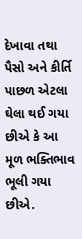દેખાવા તથા પૈસો અને કીર્તિ પાછળ એટલા ઘેલા થઈ ગયા છીએ કે આ મૂળ ભક્તિભાવ ભૂલી ગયા છીએ.